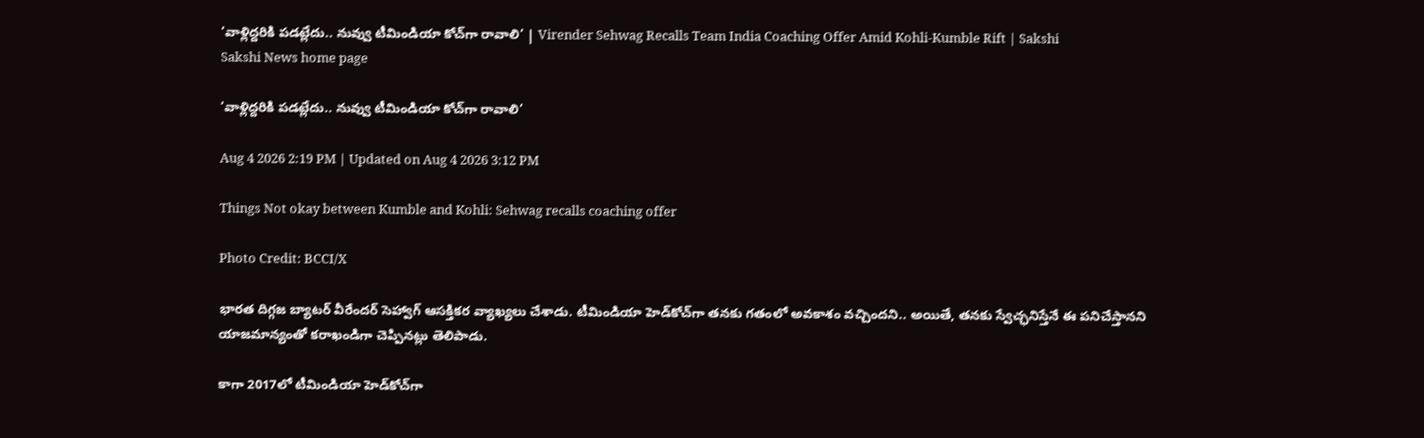‘వాళ్లిద్దరికి పడట్లేదు.. నువ్వు టీమిండియా కోచ్‌గా రావాలి’ | Virender Sehwag Recalls Team India Coaching Offer Amid Kohli-Kumble Rift | Sakshi
Sakshi News home page

‘వాళ్లిద్దరికి పడట్లేదు.. నువ్వు టీమిండియా కోచ్‌గా రావాలి’

Aug 4 2026 2:19 PM | Updated on Aug 4 2026 3:12 PM

Things Not okay between Kumble and Kohli: Sehwag recalls coaching offer

Photo Credit: BCCI/X

భారత దిగ్గజ బ్యాటర్‌ వీరేందర్‌ సెహ్వాగ్‌ ఆసక్తికర వ్యాఖ్యలు చేశాడు. టీమిండియా హెడ్‌కోచ్‌గా తనకు గతంలో అవకాశం వచ్చిందని.. అయితే, తనకు స్వేచ్ఛనిస్తేనే ఈ పనిచేస్తానని యాజమాన్యంతో కరాఖండిగా చెప్పినట్లు తెలిపాడు.

కాగా 2017లో టీమిండియా హెడ్‌కోచ్‌గా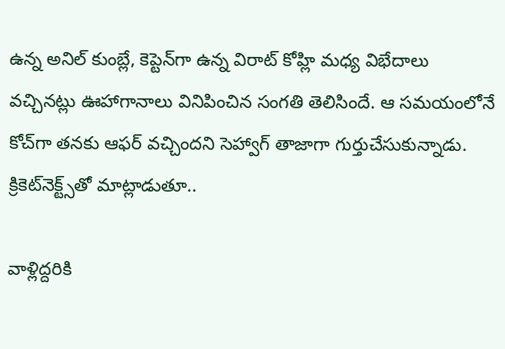ఉన్న అనిల్‌ కుంబ్లే, కెప్టెన్‌గా ఉన్న విరాట్‌ కోహ్లి మధ్య విభేదాలు వచ్చినట్లు ఊహాగానాలు వినిపించిన సంగతి తెలిసిందే. ఆ సమయంలోనే కోచ్‌గా తనకు ఆఫర్‌ వచ్చిందని సెహ్వాగ్‌ తాజాగా గుర్తుచేసుకున్నాడు. క్రికెట్‌నెక్ట్స్‌తో మాట్లాడుతూ..

వాళ్లిద్దరికి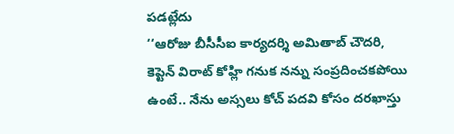పడట్లేదు
‘‘ఆరోజు బీసీసీఐ కార్యదర్శి అమితాబ్‌ చౌదరి, కెప్టెన్‌ విరాట్‌ కోహ్లి గనుక నన్ను సంప్రదించకపోయి ఉంటే.. నేను అస్సలు కోచ్‌ పదవి కోసం దరఖాస్తు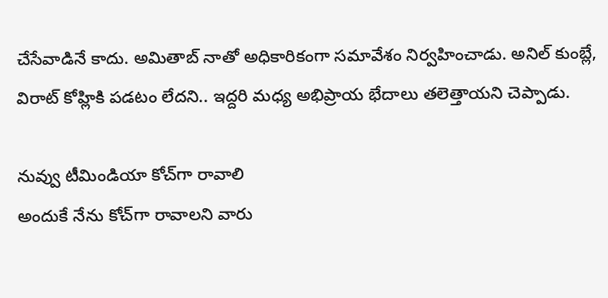చేసేవాడినే కాదు. అమితాబ్‌ నాతో అధికారికంగా సమావేశం నిర్వహించాడు. అనిల్‌ కుంబ్లే, విరాట్‌ కోహ్లికి పడటం లేదని.. ఇద్దరి మధ్య అభిప్రాయ భేదాలు తలెత్తాయని చెప్పాడు.

నువ్వు టీమిండియా కోచ్‌గా రావాలి
అందుకే నేను కోచ్‌గా రావాలని వారు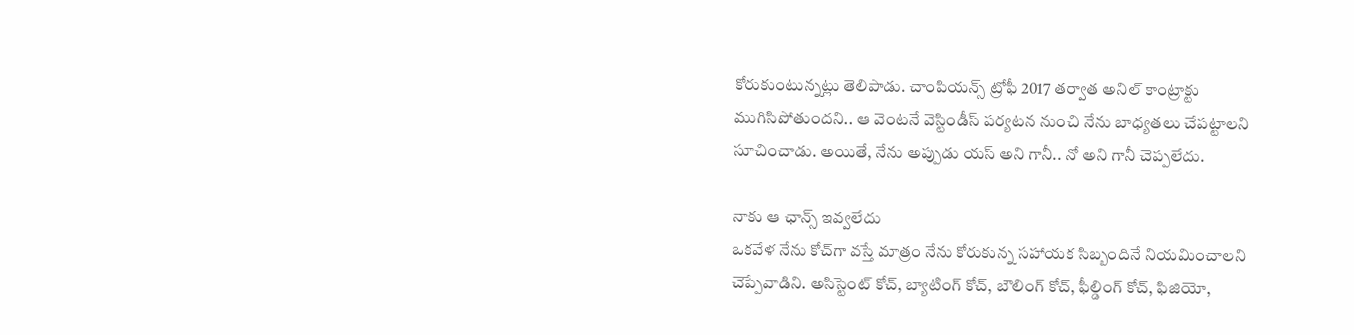కోరుకుంటున్నట్లు తెలిపాడు. చాంపియన్స్‌ ట్రోఫీ 2017 తర్వాత అనిల్‌ కాంట్రాక్టు ముగిసిపోతుందని.. ఆ వెంటనే వెస్టిండీస్‌ పర్యటన నుంచి నేను బాధ్యతలు చేపట్టాలని సూచించాడు. అయితే, నేను అప్పుడు యస్‌ అని గానీ.. నో అని గానీ చెప్పలేదు.

నాకు ఆ ఛాన్స్‌ ఇవ్వలేదు
ఒకవేళ నేను కోచ్‌గా వస్తే మాత్రం నేను కోరుకున్న సహాయక సిబ్బందినే నియమించాలని చెప్పేవాడిని. అసిస్టెంట్‌ కోచ్‌, బ్యాటింగ్‌ కోచ్‌, బౌలింగ్‌ కోచ్‌, ఫీల్డింగ్‌ కోచ్‌, ఫిజియో,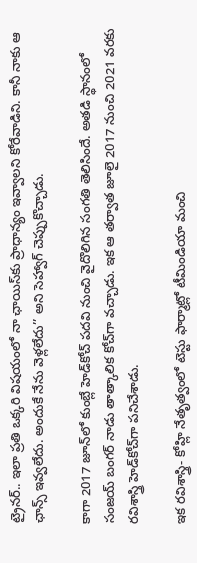ట్రైనర్‌.. ఇలా ప్రతి ఒక్కరి విషయంలో నా ఛాయిస్‌కు ప్రాధాన్యం ఇవ్వాలని కోరేవాడిని. కానీ నాకు ఆ ఛాన్స్‌ ఇవ్వలేదు. అందుకే నేను వెళ్లలేదు’’ అని సెహ్వాగ్‌ చెప్పుకొచ్చాడు.

కాగా 2017 జూన్‌లో కుంబ్లే హెడ్‌కోచ్‌ పదవి నుంచి వైదొలిగిన సంగతి తెలిసిందే. అతడి స్థానంలో సంజయ్‌ బంగర్‌ నాడు తాత్కాలిక కోచ్‌గా వచ్చాడు. ఇక ఆ తర్వాత జూలై 2017 నుంచి 2021 వరకు రవిశాస్త్రి హెడ్‌కోచ్‌గా పనిచేశాడు.

ఇక రవిశాస్త్రి- కోహ్లి నేతృత్వంలో టెస్టు ఫార్మాట్లో టీమిండియా మంచి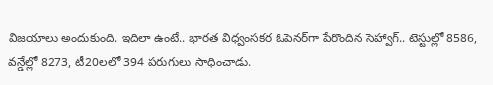విజయాలు అందుకుంది. ఇదిలా ఉంటే.. భారత విధ్వంసకర ఓపెనర్‌గా పేరొందిన సెహ్వాగ్‌.. టెస్టుల్లో 8586, వన్డేల్లో 8273, టీ20లలో 394 పరుగులు సాధించాడు.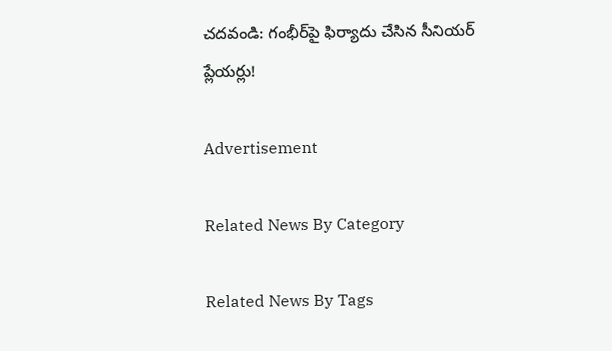చదవండి: గంభీర్‌పై ఫిర్యాదు చేసిన సీనియర్‌ ప్లేయర్లు!

Advertisement

Related News By Category

Related News By Tags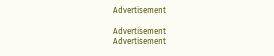Advertisement

Advertisement
Advertisement